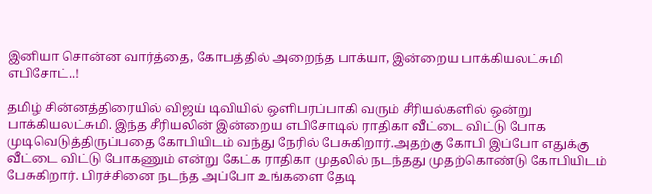இனியா சொன்ன வார்த்தை, கோபத்தில் அறைந்த பாக்யா, இன்றைய பாக்கியலட்சுமி எபிசோட்..!

தமிழ் சின்னத்திரையில் விஜய் டிவியில் ஒளிபரப்பாகி வரும் சீரியல்களில் ஒன்று பாக்கியலட்சுமி. இந்த சீரியலின் இன்றைய எபிசோடில் ராதிகா வீட்டை விட்டு போக முடிவெடுத்திருப்பதை கோபியிடம் வந்து நேரில் பேசுகிறார்.அதற்கு கோபி இப்போ எதுக்கு வீட்டை விட்டு போகணும் என்று கேட்க ராதிகா முதலில் நடந்தது முதற்கொண்டு கோபியிடம் பேசுகிறார். பிரச்சினை நடந்த அப்போ உங்களை தேடி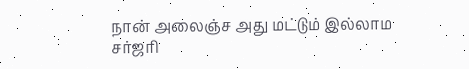நான் அலைஞ்ச அது மட்டும் இல்லாம சர்ஜரி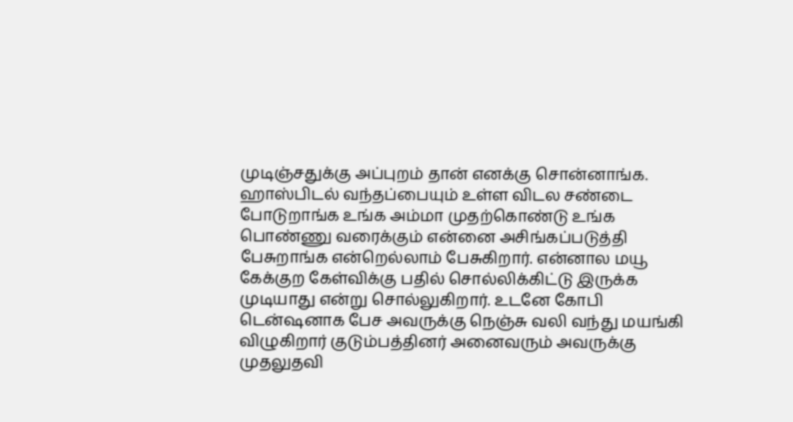முடிஞ்சதுக்கு அப்புறம் தான் எனக்கு சொன்னாங்க. ஹாஸ்பிடல் வந்தப்பையும் உள்ள விடல சண்டை போடுறாங்க உங்க அம்மா முதற்கொண்டு உங்க பொண்ணு வரைக்கும் என்னை அசிங்கப்படுத்தி பேசுறாங்க என்றெல்லாம் பேசுகிறார். என்னால மயூ கேக்குற கேள்விக்கு பதில் சொல்லிக்கிட்டு இருக்க முடியாது என்று சொல்லுகிறார். உடனே கோபி டென்ஷனாக பேச அவருக்கு நெஞ்சு வலி வந்து மயங்கி விழுகிறார் குடும்பத்தினர் அனைவரும் அவருக்கு முதலுதவி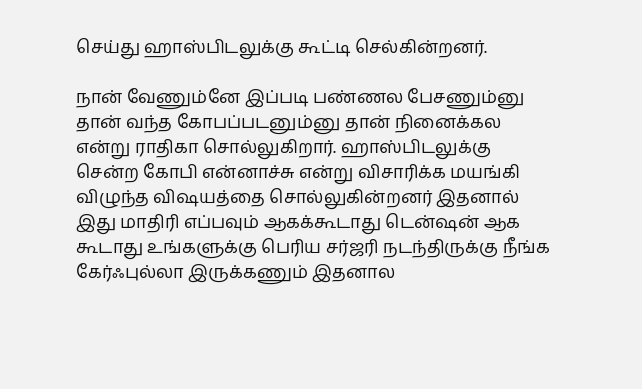செய்து ஹாஸ்பிடலுக்கு கூட்டி செல்கின்றனர்.

நான் வேணும்னே இப்படி பண்ணல பேசணும்னு தான் வந்த கோபப்படனும்னு தான் நினைக்கல என்று ராதிகா சொல்லுகிறார். ஹாஸ்பிடலுக்கு சென்ற கோபி என்னாச்சு என்று விசாரிக்க மயங்கி விழுந்த விஷயத்தை சொல்லுகின்றனர் இதனால் இது மாதிரி எப்பவும் ஆகக்கூடாது டென்ஷன் ஆக கூடாது உங்களுக்கு பெரிய சர்ஜரி நடந்திருக்கு நீங்க கேர்ஃபுல்லா இருக்கணும் இதனால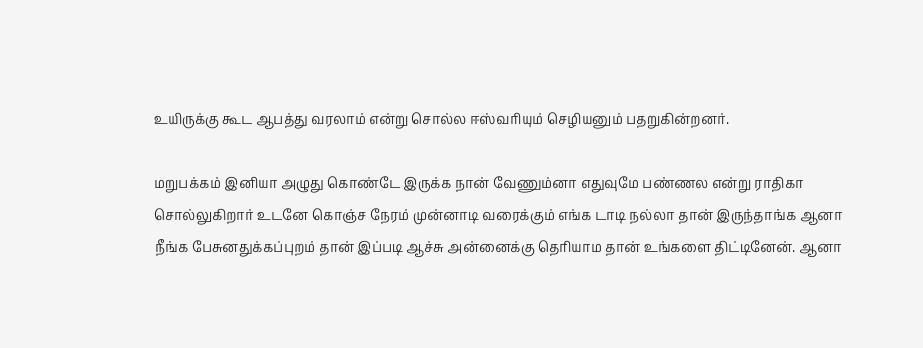உயிருக்கு கூட ஆபத்து வரலாம் என்று சொல்ல ஈஸ்வரியும் செழியனும் பதறுகின்றனர்.

மறுபக்கம் இனியா அழுது கொண்டே இருக்க நான் வேணும்னா எதுவுமே பண்ணல என்று ராதிகா சொல்லுகிறார் உடனே கொஞ்ச நேரம் முன்னாடி வரைக்கும் எங்க டாடி நல்லா தான் இருந்தாங்க ஆனா நீங்க பேசுனதுக்கப்புறம் தான் இப்படி ஆச்சு அன்னைக்கு தெரியாம தான் உங்களை திட்டினேன். ஆனா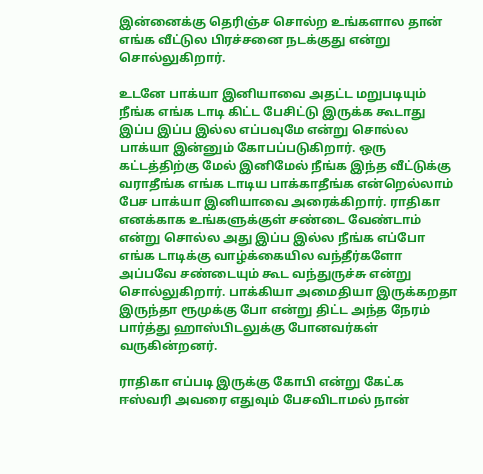இன்னைக்கு தெரிஞ்ச சொல்ற உங்களால தான் எங்க வீட்டுல பிரச்சனை நடக்குது என்று சொல்லுகிறார்.

உடனே பாக்யா இனியாவை அதட்ட மறுபடியும் நீங்க எங்க டாடி கிட்ட பேசிட்டு இருக்க கூடாது இப்ப இப்ப இல்ல எப்பவுமே என்று சொல்ல பாக்யா இன்னும் கோபப்படுகிறார். ஒரு கட்டத்திற்கு மேல் இனிமேல் நீங்க இந்த வீட்டுக்கு வராதீங்க எங்க டாடிய பாக்காதீங்க என்றெல்லாம் பேச பாக்யா இனியாவை அரைக்கிறார். ராதிகா எனக்காக உங்களுக்குள் சண்டை வேண்டாம் என்று சொல்ல அது இப்ப இல்ல நீங்க எப்போ எங்க டாடிக்கு வாழ்க்கையில வந்தீர்களோ அப்பவே சண்டையும் கூட வந்துருச்சு என்று சொல்லுகிறார். பாக்கியா அமைதியா இருக்கறதா இருந்தா ரூமுக்கு போ என்று திட்ட அந்த நேரம் பார்த்து ஹாஸ்பிடலுக்கு போனவர்கள் வருகின்றனர்.

ராதிகா எப்படி இருக்கு கோபி என்று கேட்க ஈஸ்வரி அவரை எதுவும் பேசவிடாமல் நான்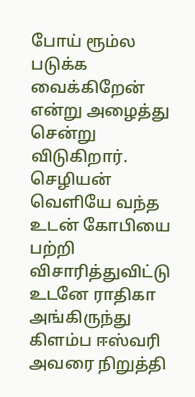போய் ரூம்ல படுக்க வைக்கிறேன் என்று அழைத்து சென்று விடுகிறார். செழியன் வெளியே வந்த உடன் கோபியை பற்றி விசாரித்துவிட்டு உடனே ராதிகா அங்கிருந்து கிளம்ப ஈஸ்வரி அவரை நிறுத்தி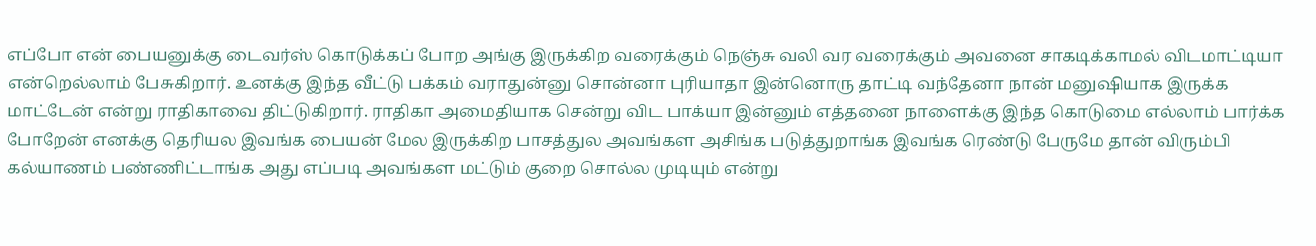எப்போ என் பையனுக்கு டைவர்ஸ் கொடுக்கப் போற அங்கு இருக்கிற வரைக்கும் நெஞ்சு வலி வர வரைக்கும் அவனை சாகடிக்காமல் விடமாட்டியா என்றெல்லாம் பேசுகிறார். உனக்கு இந்த வீட்டு பக்கம் வராதுன்னு சொன்னா புரியாதா இன்னொரு தாட்டி வந்தேனா நான் மனுஷியாக இருக்க மாட்டேன் என்று ராதிகாவை திட்டுகிறார். ராதிகா அமைதியாக சென்று விட பாக்யா இன்னும் எத்தனை நாளைக்கு இந்த கொடுமை எல்லாம் பார்க்க போறேன் எனக்கு தெரியல இவங்க பையன் மேல இருக்கிற பாசத்துல அவங்கள அசிங்க படுத்துறாங்க இவங்க ரெண்டு பேருமே தான் விரும்பி கல்யாணம் பண்ணிட்டாங்க அது எப்படி அவங்கள மட்டும் குறை சொல்ல முடியும் என்று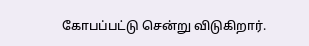கோபப்பட்டு சென்று விடுகிறார்.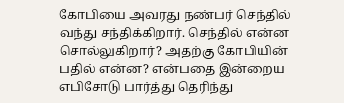கோபியை அவரது நண்பர் செந்தில் வந்து சந்திக்கிறார். செந்தில் என்ன சொல்லுகிறார்? அதற்கு கோபியின் பதில் என்ன? என்பதை இன்றைய எபிசோடு பார்த்து தெரிந்து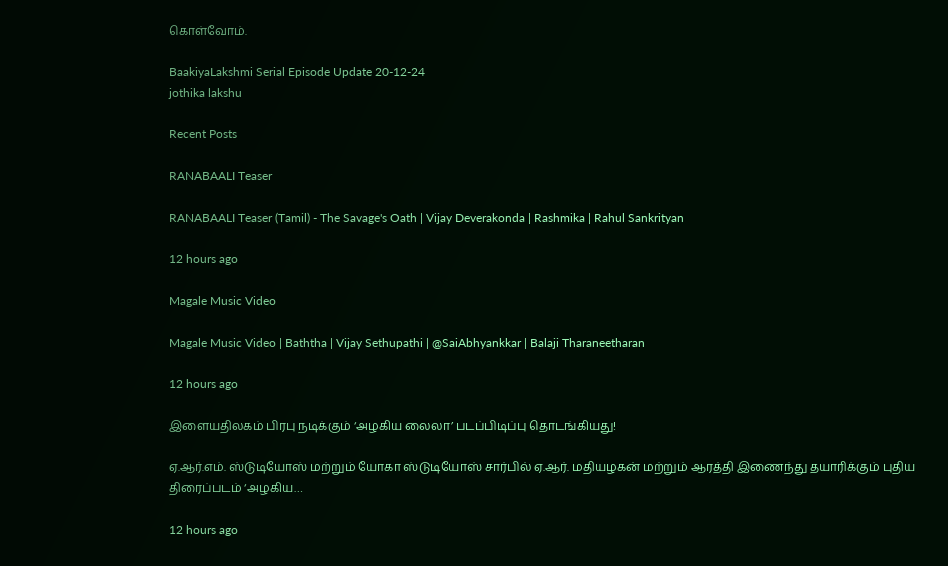கொள்வோம்.

BaakiyaLakshmi Serial Episode Update 20-12-24
jothika lakshu

Recent Posts

RANABAALI Teaser

RANABAALI Teaser (Tamil) - The Savage's Oath | Vijay Deverakonda | Rashmika | Rahul Sankrityan

12 hours ago

Magale Music Video

Magale Music Video | Baththa | Vijay Sethupathi | @SaiAbhyankkar | Balaji Tharaneetharan

12 hours ago

இளையதிலகம் பிரபு நடிக்கும் ‘அழகிய லைலா’ படப்பிடிப்பு தொடங்கியது!

ஏ.ஆர்.எம். ஸ்டுடியோஸ் மற்றும் யோகா ஸ்டுடியோஸ் சார்பில் ஏ.ஆர். மதியழகன் மற்றும் ஆரத்தி இணைந்து தயாரிக்கும் புதிய திரைப்படம் ‘அழகிய…

12 hours ago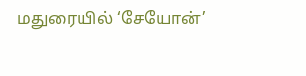மதுரையில் ‘சேயோன்’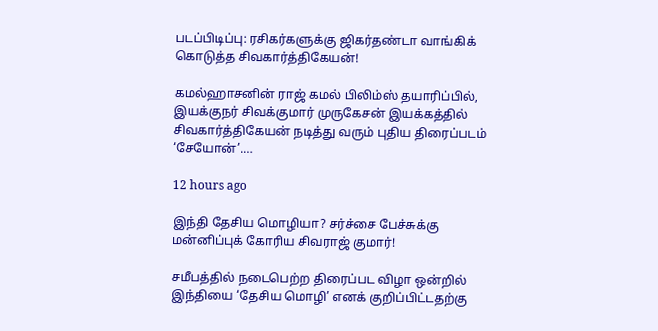படப்பிடிப்பு: ரசிகர்களுக்கு ஜிகர்தண்டா வாங்கிக் கொடுத்த சிவகார்த்திகேயன்!

கமல்ஹாசனின் ராஜ் கமல் பிலிம்ஸ் தயாரிப்பில், இயக்குநர் சிவக்குமார் முருகேசன் இயக்கத்தில் சிவகார்த்திகேயன் நடித்து வரும் புதிய திரைப்படம் ‘சேயோன்’.…

12 hours ago

இந்தி தேசிய மொழியா? சர்ச்சை பேச்சுக்கு மன்னிப்புக் கோரிய சிவராஜ் குமார்!

சமீபத்தில் நடைபெற்ற திரைப்பட விழா ஒன்றில் இந்தியை ‘தேசிய மொழி’ எனக் குறிப்பிட்டதற்கு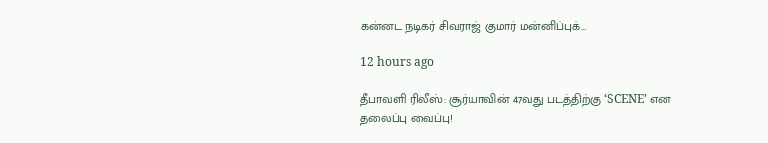கன்னட நடிகர் சிவராஜ் குமார் மன்னிப்புக்…

12 hours ago

தீபாவளி ரிலீஸ்: சூர்யாவின் 47வது படத்திற்கு ‘SCENE’ என தலைப்பு வைப்பு!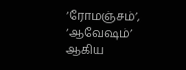‘ரோமஞ்சம்’, ‘ஆவேஷம்’ ஆகிய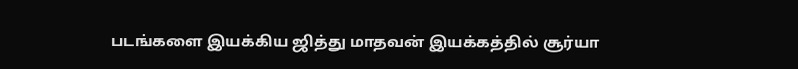படங்களை இயக்கிய ஜித்து மாதவன் இயக்கத்தில் சூர்யா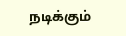நடிக்கும்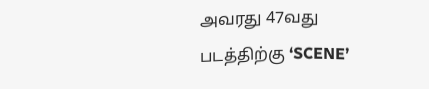அவரது 47வது படத்திற்கு ‘SCENE’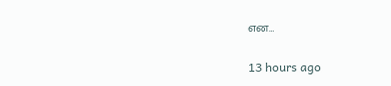என…

13 hours ago